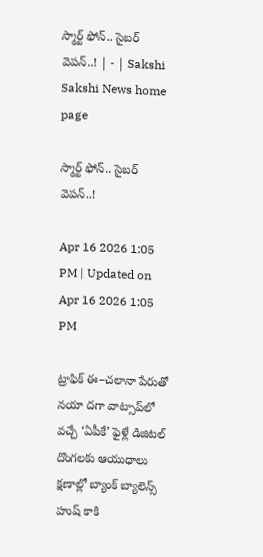స్మార్ట్‌ ఫోన్‌.. సైబర్‌ వెపన్‌..! | - | Sakshi
Sakshi News home page

స్మార్ట్‌ ఫోన్‌.. సైబర్‌ వెపన్‌..!

Apr 16 2026 1:05 PM | Updated on Apr 16 2026 1:05 PM

ట్రాఫిక్‌ ఈ–చలానా పేరుతో నయా దగా వాట్సాప్‌లో వచ్చే ‘ఏపీకే’ ఫైళ్లే డిజిటల్‌ దొంగలకు ఆయుధాలు క్షణాల్లో బ్యాంక్‌ బ్యాలెన్స్‌ హుష్‌ కాకి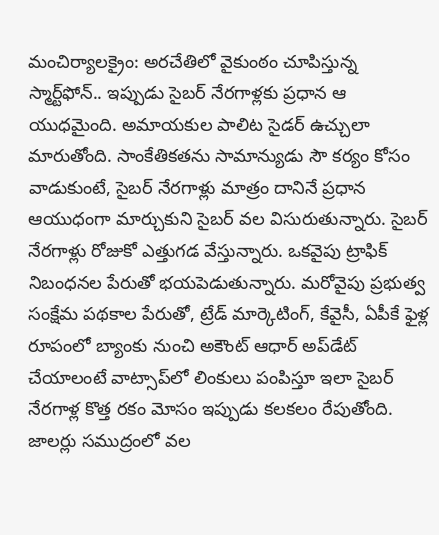మంచిర్యాలక్రైం: అరచేతిలో వైకుంఠం చూపిస్తున్న స్మార్ట్‌ఫోన్‌.. ఇప్పుడు సైబర్‌ నేరగాళ్లకు ప్రధాన ఆ యుధమైంది. అమాయకుల పాలిట సైడర్‌ ఉచ్చులా మారుతోంది. సాంకేతికతను సామాన్యుడు సౌ కర్యం కోసం వాడుకుంటే, సైబర్‌ నేరగాళ్లు మాత్రం దానినే ప్రధాన ఆయుధంగా మార్చుకుని సైబర్‌ వల విసురుతున్నారు. సైబర్‌ నేరగాళ్లు రోజుకో ఎత్తుగడ వేస్తున్నారు. ఒకవైపు ట్రాఫిక్‌ నిబంధనల పేరుతో భయపెడుతున్నారు. మరోవైపు ప్రభుత్వ సంక్షేమ పథకాల పేరుతో, ట్రేడ్‌ మార్కెటింగ్‌, కేవైసీ, ఏపీకే ఫైళ్ల రూపంలో బ్యాంకు నుంచి అకౌంట్‌ ఆధార్‌ అప్‌డేట్‌ చేయాలంటే వాట్సాప్‌లో లింకులు పంపిస్తూ ఇలా సైబర్‌ నేరగాళ్ల కొత్త రకం మోసం ఇప్పుడు కలకలం రేపుతోంది. జాలర్లు సముద్రంలో వల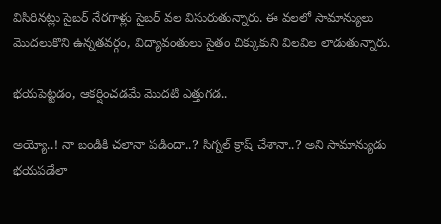విసిరినట్లు సైబర్‌ నేరగాళ్లు సైబర్‌ వల విసురుతున్నారు. ఈ వలలో సామాన్యులు మొదలుకొని ఉన్నతవర్గం, విద్యావంతులు సైతం చిక్కుకుని విలవిల లాడుతున్నారు.

భయపెట్టడం, ఆకర్షించడమే మొదటి ఎత్తుగడ..

అయ్యో..! నా బండికి చలానా పడిందా..? సిగ్నల్‌ క్రాష్‌ చేశానా..? అని సామాన్యుడు భయపడేలా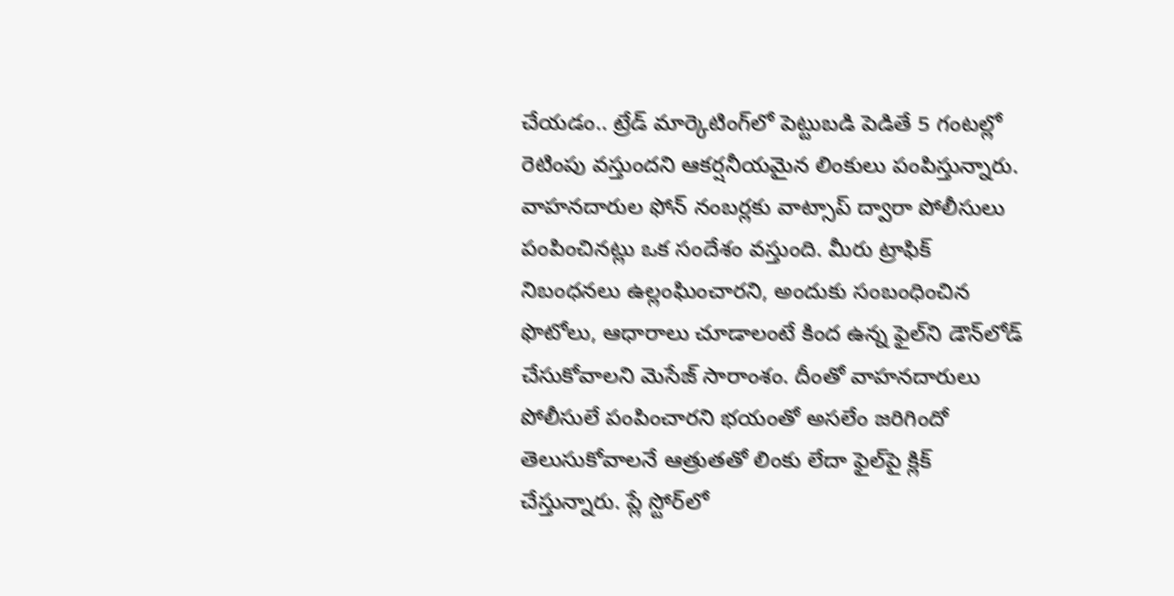చేయడం.. ట్రేడ్‌ మార్కెటింగ్‌లో పెట్టుబడి పెడితే 5 గంటల్లో రెటింపు వస్తుందని ఆకర్షనీయమైన లింకులు పంపిస్తున్నారు. వాహనదారుల ఫోన్‌ నంబర్లకు వాట్సాప్‌ ద్వారా పోలీసులు పంపించినట్లు ఒక సందేశం వస్తుంది. మీరు ట్రాఫిక్‌ నిబంధనలు ఉల్లంఘించారని, అందుకు సంబంధించిన ఫొటోలు, ఆధారాలు చూడాలంటే కింద ఉన్న ఫైల్‌ని డౌన్‌లోడ్‌ చేసుకోవాలని మెసేజ్‌ సారాంశం. దీంతో వాహనదారులు పోలీసులే పంపించారని భయంతో అసలేం జరిగిందో తెలుసుకోవాలనే ఆత్రుతతో లింకు లేదా ఫైల్‌పై క్లిక్‌ చేస్తున్నారు. ప్లే స్టోర్‌లో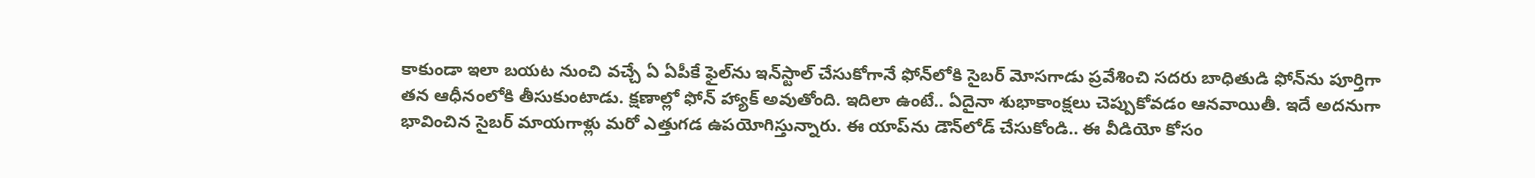కాకుండా ఇలా బయట నుంచి వచ్చే ఏ ఏపీకే ఫైల్‌ను ఇన్‌స్టాల్‌ చేసుకోగానే ఫోన్‌లోకి సైబర్‌ మోసగాడు ప్రవేశించి సదరు బాధితుడి ఫోన్‌ను పూర్తిగా తన ఆధీనంలోకి తీసుకుంటాడు. క్షణాల్లో ఫోన్‌ హ్యాక్‌ అవుతోంది. ఇదిలా ఉంటే.. ఏదైనా శుభాకాంక్షలు చెప్పుకోవడం ఆనవాయితీ. ఇదే అదనుగా భావించిన సైబర్‌ మాయగాళ్లు మరో ఎత్తుగడ ఉపయోగిస్తున్నారు. ఈ యాప్‌ను డౌన్‌లోడ్‌ చేసుకోండి.. ఈ వీడియో కోసం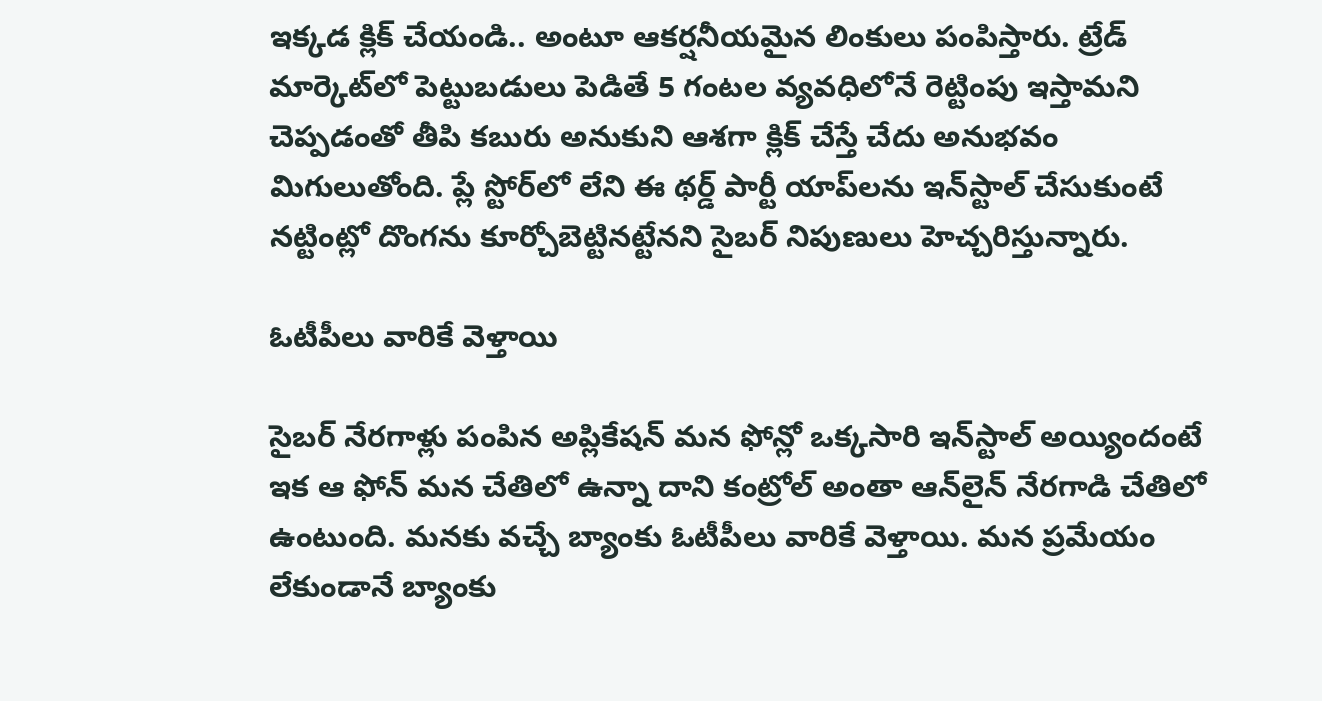ఇక్కడ క్లిక్‌ చేయండి.. అంటూ ఆకర్షనీయమైన లింకులు పంపిస్తారు. ట్రేడ్‌ మార్కెట్‌లో పెట్టుబడులు పెడితే 5 గంటల వ్యవధిలోనే రెట్టింపు ఇస్తామని చెప్పడంతో తీపి కబురు అనుకుని ఆశగా క్లిక్‌ చేస్తే చేదు అనుభవం మిగులుతోంది. ప్లే స్టోర్‌లో లేని ఈ థర్డ్‌ పార్టీ యాప్‌లను ఇన్‌స్టాల్‌ చేసుకుంటే నట్టింట్లో దొంగను కూర్చోబెట్టినట్టేనని సైబర్‌ నిపుణులు హెచ్చరిస్తున్నారు.

ఓటీపీలు వారికే వెళ్తాయి

సైబర్‌ నేరగాళ్లు పంపిన అప్లికేషన్‌ మన ఫోన్లో ఒక్కసారి ఇన్‌స్టాల్‌ అయ్యిందంటే ఇక ఆ ఫోన్‌ మన చేతిలో ఉన్నా దాని కంట్రోల్‌ అంతా ఆన్‌లైన్‌ నేరగాడి చేతిలో ఉంటుంది. మనకు వచ్చే బ్యాంకు ఓటీపీలు వారికే వెళ్తాయి. మన ప్రమేయం లేకుండానే బ్యాంకు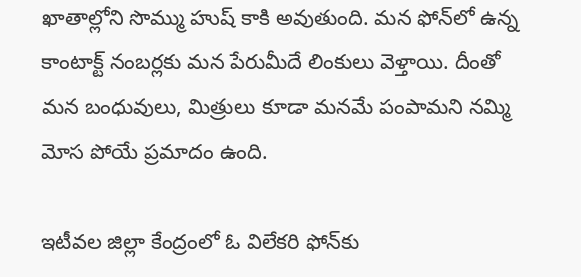ఖాతాల్లోని సొమ్ము హుష్‌ కాకి అవుతుంది. మన ఫోన్‌లో ఉన్న కాంటాక్ట్‌ నంబర్లకు మన పేరుమీదే లింకులు వెళ్తాయి. దీంతో మన బంధువులు, మిత్రులు కూడా మనమే పంపామని నమ్మి మోస పోయే ప్రమాదం ఉంది.

ఇటీవల జిల్లా కేంద్రంలో ఓ విలేకరి ఫోన్‌కు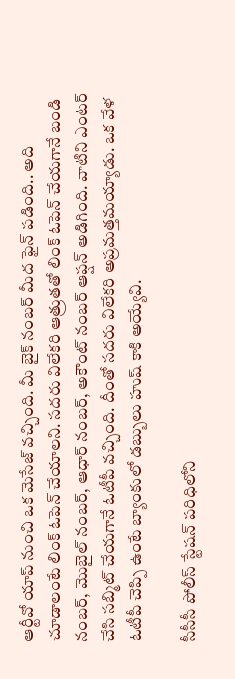ఆర్టీవో యాప్‌ నుంచి ఒక మెసేజ్‌ వచ్చింది. మీ బైక్‌ నంబర్‌ మీద ఫైన్‌ పడింది.. అది చూడాలంటే లింక్‌ ఓపెన్‌ చేయాలని. సదరు విలేకరి ఆత్రుతతో లింక్‌ ఓపెన్‌ చేయగానే బండి నంబర్‌, మొబైల్‌ నంబర్‌, ఆధార్‌ నంబర్‌, అకౌంట్‌ నంబర్‌ ఆప్షన్‌ అడిగింది. వాటిని ఎంటర్‌ చేసి సబ్మిట్‌ చేయగానే ఓటీపీ వచ్చింది. దీంతో సదరు విలేకరి అప్రమత్తమయ్యాడు. ఒక వేళ ఓటీపీ చెప్పి ఉంటే బ్యాంకులో డబ్బులు హుష్‌ కాకి అయ్యేవి.

సీసీసీ పోలీస్‌ స్టేషన్‌ పరిధిలోని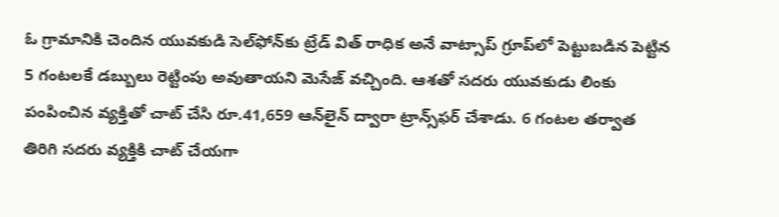ఓ గ్రామానికి చెందిన యువకుడి సెల్‌ఫోన్‌కు ట్రేడ్‌ విత్‌ రాధిక అనే వాట్సాప్‌ గ్రూప్‌లో పెట్టుబడిన పెట్టిన 5 గంటలకే డబ్బులు రెట్టింపు అవుతాయని మెసేజ్‌ వచ్చింది. ఆశతో సదరు యువకుడు లింకు పంపించిన వ్యక్తితో చాట్‌ చేసి రూ.41,659 ఆన్‌లైన్‌ ద్వారా ట్రాన్స్‌ఫర్‌ చేశాడు. 6 గంటల తర్వాత తిరిగి సదరు వ్యక్తికి చాట్‌ చేయగా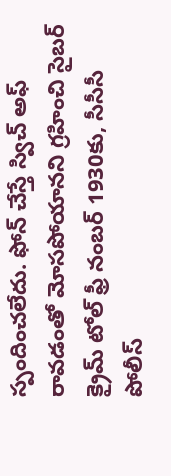స్పందించలేదు. ఫోన్‌ చేస్తే స్విచ్‌ అఫ్‌ రావడంతో మోసపోయానని గ్రహించి సైబర్‌ క్రైమ్‌ టోల్‌ ఫ్రీ నంబర్‌ 1930కు, సీసీసీ పోలీస్‌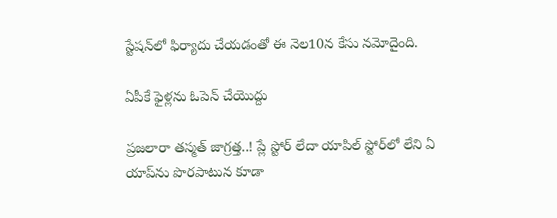స్టేషన్‌లో ఫిర్యాదు చేయడంతో ఈ నెల10న కేసు నమోదైంది.

ఏపీకే ఫైళ్లను ఓపెన్‌ చేయొద్దు

ప్రజలారా తస్మత్‌ జాగ్రత్త..! ప్లే స్టోర్‌ లేదా యాపిల్‌ స్టోర్‌లో లేని ఏ యాప్‌ను పొరపాటున కూడా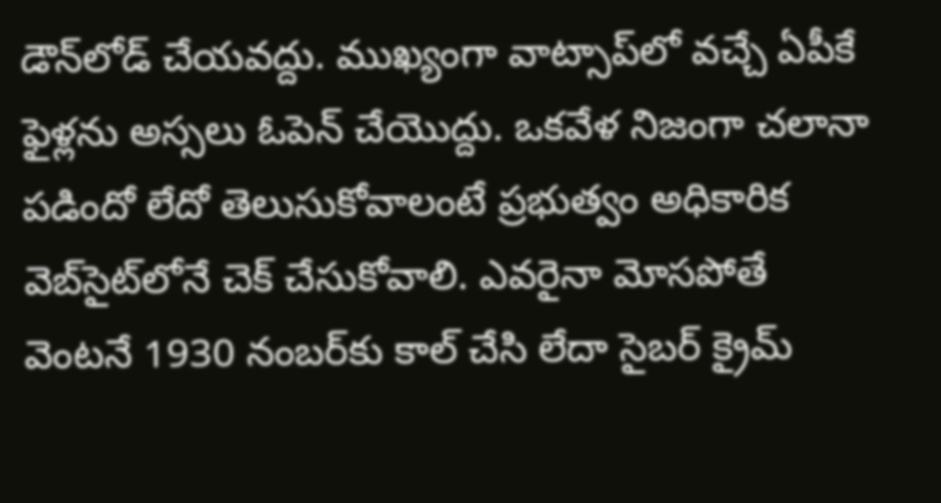డౌన్‌లోడ్‌ చేయవద్దు. ముఖ్యంగా వాట్సాప్‌లో వచ్చే ఏపీకే ఫైళ్లను అస్సలు ఓపెన్‌ చేయొద్దు. ఒకవేళ నిజంగా చలానా పడిందో లేదో తెలుసుకోవాలంటే ప్రభుత్వం అధికారిక వెబ్‌సైట్‌లోనే చెక్‌ చేసుకోవాలి. ఎవరైనా మోసపోతే వెంటనే 1930 నంబర్‌కు కాల్‌ చేసి లేదా సైబర్‌ క్రైమ్‌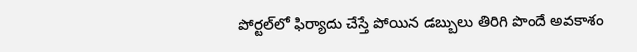పోర్టల్‌లో ఫిర్యాదు చేస్తే పోయిన డబ్బులు తిరిగి పొందే అవకాశం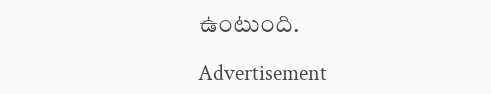ఉంటుంది.

Advertisement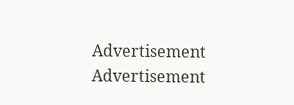Advertisement
Advertisement